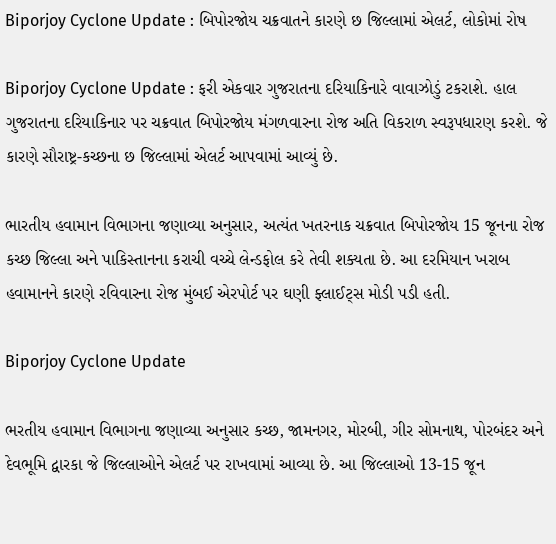Biporjoy Cyclone Update : બિપોરજોય ચક્રવાતને કારણે છ જિલ્લામાં એલર્ટ, લોકોમાં રોષ

Biporjoy Cyclone Update : ફરી એકવાર ગુજરાતના દરિયાકિનારે વાવાઝોડું ટકરાશે. હાલ ગુજરાતના દરિયાકિનાર પર ચક્રવાત બિપોરજોય મંગળવારના રોજ અતિ વિકરાળ સ્વરૂપધારણ કરશે. જે કારણે સૌરાષ્ટ્ર-કચ્છના છ જિલ્લામાં એલર્ટ આપવામાં આવ્યું છે.

ભારતીય હવામાન વિભાગના જણાવ્યા અનુસાર, અત્યંત ખતરનાક ચક્રવાત બિપોરજોય 15 જૂનના રોજ કચ્છ જિલ્લા અને પાકિસ્તાનના કરાચી વચ્ચે લેન્ડફોલ કરે તેવી શક્યતા છે. આ દરમિયાન ખરાબ હવામાનને કારણે રવિવારના રોજ મુંબઈ એરપોર્ટ પર ઘણી ફ્લાઈટ્સ મોડી પડી હતી.

Biporjoy Cyclone Update

ભરતીય હવામાન વિભાગના જણાવ્યા અનુસાર કચ્છ, જામનગર, મોરબી, ગીર સોમનાથ, પોરબંદર અને દેવભૂમિ દ્વારકા જે જિલ્લાઓને એલર્ટ પર રાખવામાં આવ્યા છે. આ જિલ્લાઓ 13-15 જૂન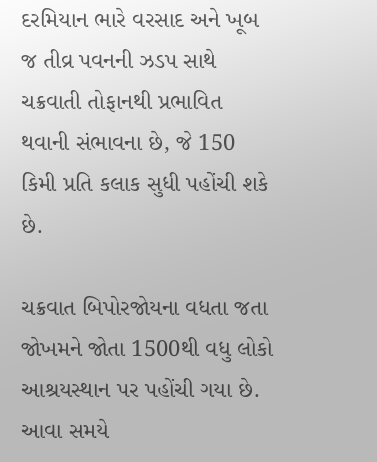દરમિયાન ભારે વરસાદ અને ખૂબ જ તીવ્ર પવનની ઝડપ સાથે ચક્રવાતી તોફાનથી પ્રભાવિત થવાની સંભાવના છે, જે 150 કિમી પ્રતિ કલાક સુધી પહોંચી શકે છે.

ચક્રવાત બિપોરજોયના વધતા જતા જોખમને જોતા 1500થી વધુ લોકો આશ્રયસ્થાન પર પહોંચી ગયા છે. આવા સમયે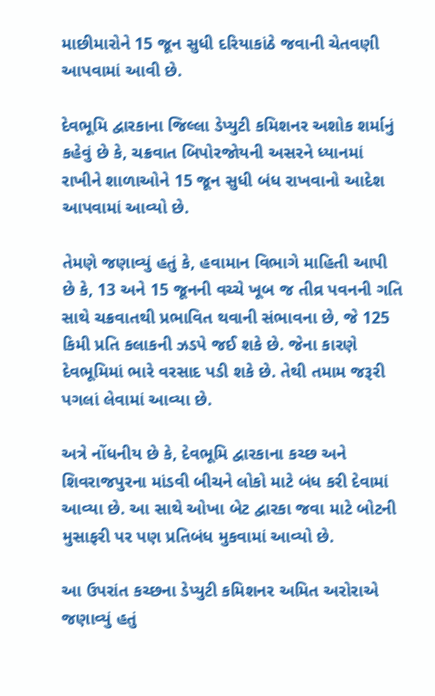માછીમારોને 15 જૂન સુધી દરિયાકાંઠે જવાની ચેતવણી આપવામાં આવી છે.

દેવભૂમિ દ્વારકાના જિલ્લા ડેપ્યુટી કમિશનર અશોક શર્માનું કહેવું છે કે, ચક્રવાત બિપોરજોયની અસરને ધ્યાનમાં રાખીને શાળાઓને 15 જૂન સુધી બંધ રાખવાનો આદેશ આપવામાં આવ્યો છે.

તેમણે જણાવ્યું હતું કે, હવામાન વિભાગે માહિતી આપી છે કે, 13 અને 15 જૂનની વચ્ચે ખૂબ જ તીવ્ર પવનની ગતિ સાથે ચક્રવાતથી પ્રભાવિત થવાની સંભાવના છે, જે 125 કિમી પ્રતિ કલાકની ઝડપે જઈ શકે છે. જેના કારણે દેવભૂમિમાં ભારે વરસાદ પડી શકે છે. તેથી તમામ જરૂરી પગલાં લેવામાં આવ્યા છે.

અત્રે નોંધનીય છે કે, દેવભૂમિ દ્વારકાના કચ્છ અને શિવરાજપુરના માંડવી બીચને લોકો માટે બંધ કરી દેવામાં આવ્યા છે. આ સાથે ઓખા બેટ દ્વારકા જવા માટે બોટની મુસાફરી પર પણ પ્રતિબંધ મુકવામાં આવ્યો છે.

આ ઉપરાંત કચ્છના ડેપ્યુટી કમિશનર અમિત અરોરાએ જણાવ્યું હતું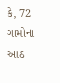કે, 72 ગામોના આઠ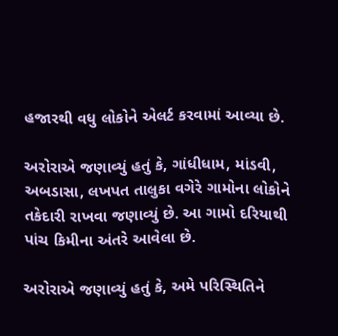હજારથી વધુ લોકોને એલર્ટ કરવામાં આવ્યા છે.

અરોરાએ જણાવ્યું હતું કે, ગાંધીધામ, માંડવી, અબડાસા, લખપત તાલુકા વગેરે ગામોના લોકોને તકેદારી રાખવા જણાવ્યું છે. આ ગામો દરિયાથી પાંચ કિમીના અંતરે આવેલા છે.

અરોરાએ જણાવ્યું હતું કે, અમે પરિસ્થિતિને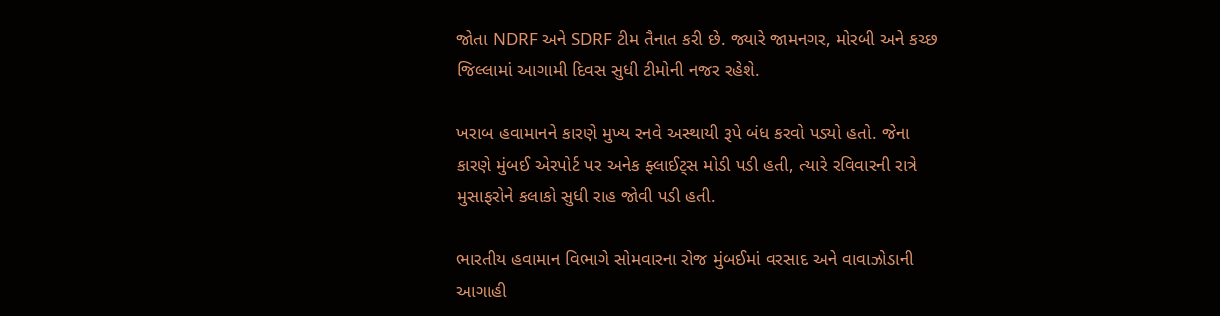જોતા NDRF અને SDRF ટીમ તૈનાત કરી છે. જ્યારે જામનગર, મોરબી અને કચ્છ જિલ્લામાં આગામી દિવસ સુધી ટીમોની નજર રહેશે.

ખરાબ હવામાનને કારણે મુખ્ય રનવે અસ્થાયી રૂપે બંધ કરવો પડ્યો હતો. જેના કારણે મુંબઈ એરપોર્ટ પર અનેક ફ્લાઈટ્સ મોડી પડી હતી, ત્યારે રવિવારની રાત્રે મુસાફરોને કલાકો સુધી રાહ જોવી પડી હતી.

ભારતીય હવામાન વિભાગે સોમવારના રોજ મુંબઈમાં વરસાદ અને વાવાઝોડાની આગાહી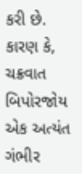કરી છે. કારણ કે, ચક્રવાત બિપોરજોય એક અત્યંત ગંભીર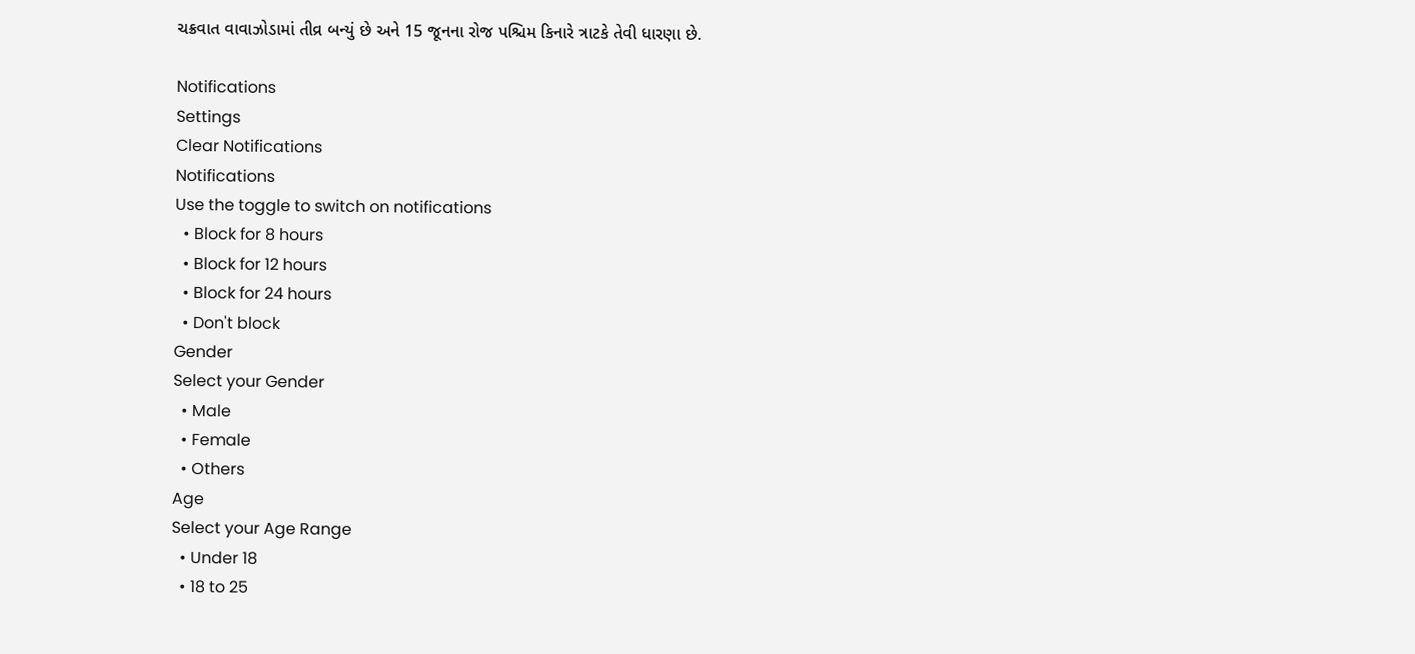ચક્રવાત વાવાઝોડામાં તીવ્ર બન્યું છે અને 15 જૂનના રોજ પશ્ચિમ કિનારે ત્રાટકે તેવી ધારણા છે.

Notifications
Settings
Clear Notifications
Notifications
Use the toggle to switch on notifications
  • Block for 8 hours
  • Block for 12 hours
  • Block for 24 hours
  • Don't block
Gender
Select your Gender
  • Male
  • Female
  • Others
Age
Select your Age Range
  • Under 18
  • 18 to 25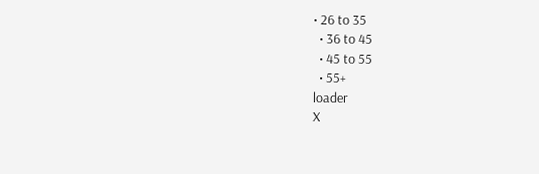• 26 to 35
  • 36 to 45
  • 45 to 55
  • 55+
loader
X